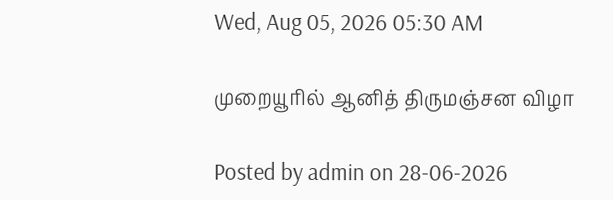Wed, Aug 05, 2026 05:30 AM

முறையூரில் ஆனித் திருமஞ்சன விழா

Posted by admin on 28-06-2026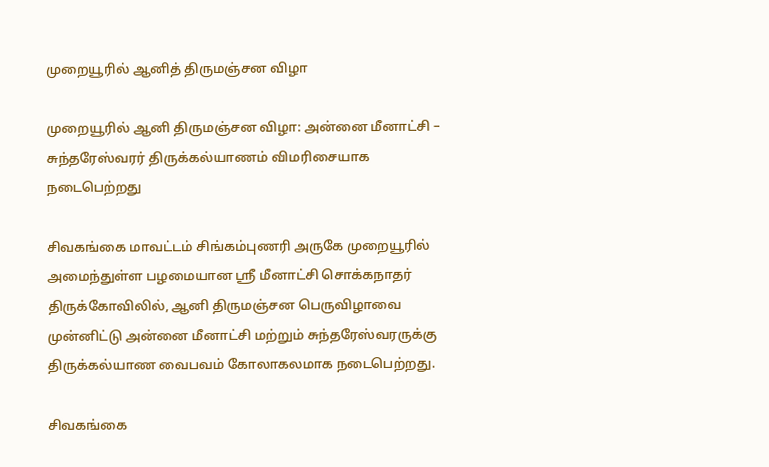முறையூரில் ஆனித் திருமஞ்சன விழா

முறையூரில் ஆனி திருமஞ்சன விழா: அன்னை மீனாட்சி – சுந்தரேஸ்வரர் திருக்கல்யாணம் விமரிசையாக நடைபெற்றது

சிவகங்கை மாவட்டம் சிங்கம்புணரி அருகே முறையூரில் அமைந்துள்ள பழமையான ஸ்ரீ மீனாட்சி சொக்கநாதர் திருக்கோவிலில், ஆனி திருமஞ்சன பெருவிழாவை முன்னிட்டு அன்னை மீனாட்சி மற்றும் சுந்தரேஸ்வரருக்கு திருக்கல்யாண வைபவம் கோலாகலமாக நடைபெற்றது.

சிவகங்கை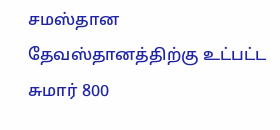சமஸ்தான தேவஸ்தானத்திற்கு உட்பட்ட சுமார் 800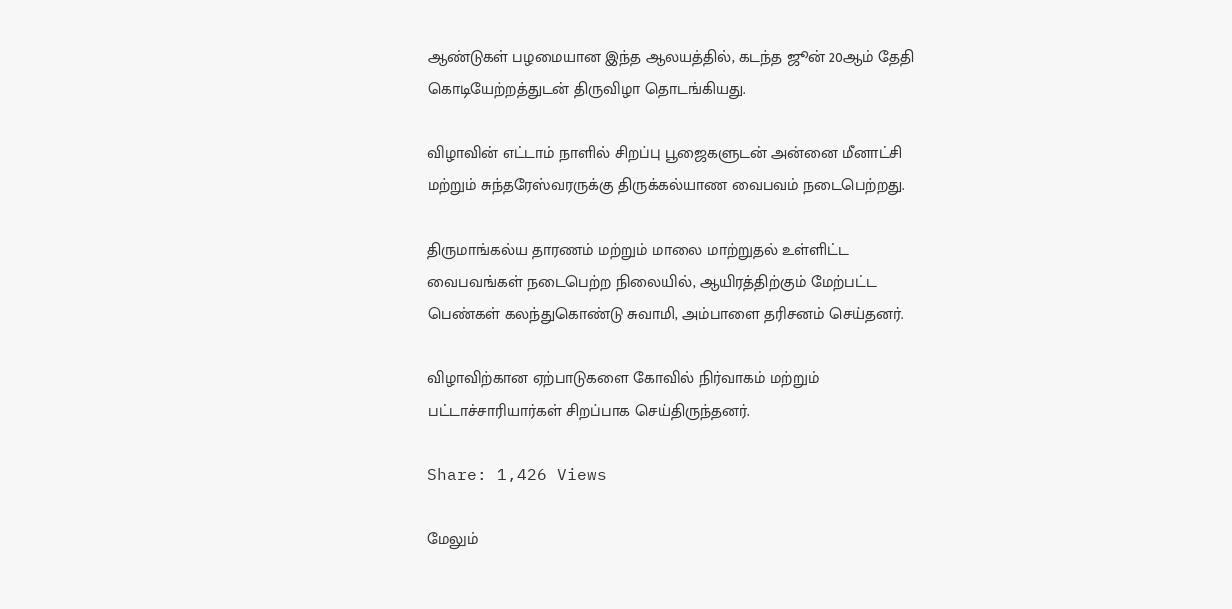ஆண்டுகள் பழமையான இந்த ஆலயத்தில், கடந்த ஜூன் 20ஆம் தேதி கொடியேற்றத்துடன் திருவிழா தொடங்கியது.

விழாவின் எட்டாம் நாளில் சிறப்பு பூஜைகளுடன் அன்னை மீனாட்சி மற்றும் சுந்தரேஸ்வரருக்கு திருக்கல்யாண வைபவம் நடைபெற்றது.

திருமாங்கல்ய தாரணம் மற்றும் மாலை மாற்றுதல் உள்ளிட்ட வைபவங்கள் நடைபெற்ற நிலையில், ஆயிரத்திற்கும் மேற்பட்ட பெண்கள் கலந்துகொண்டு சுவாமி, அம்பாளை தரிசனம் செய்தனர்.

விழாவிற்கான ஏற்பாடுகளை கோவில் நிர்வாகம் மற்றும் பட்டாச்சாரியார்கள் சிறப்பாக செய்திருந்தனர்.

Share: 1,426 Views

மேலும்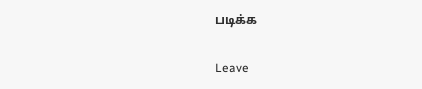படிக்க

Leave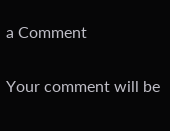a Comment

Your comment will be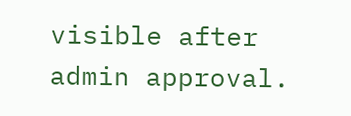visible after admin approval.